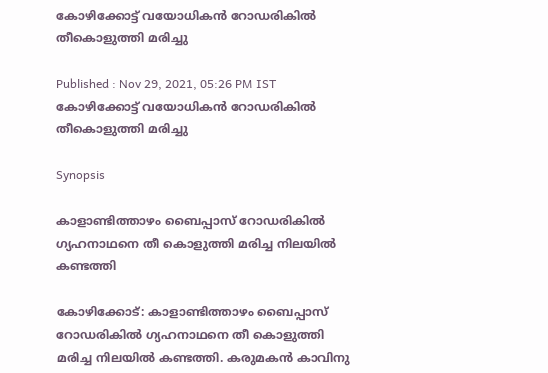കോഴിക്കോട്ട് വയോധികൻ റോഡരികിൽ തീകൊളുത്തി മരിച്ചു

Published : Nov 29, 2021, 05:26 PM IST
കോഴിക്കോട്ട് വയോധികൻ റോഡരികിൽ തീകൊളുത്തി മരിച്ചു

Synopsis

കാളാണ്ടിത്താഴം ബൈപ്പാസ് റോഡരികിൽ ഗ്യഹനാഥനെ തീ കൊളുത്തി മരിച്ച നിലയിൽ കണ്ടത്തി

കോഴിക്കോട്: കാളാണ്ടിത്താഴം ബൈപ്പാസ് റോഡരികിൽ ഗ്യഹനാഥനെ തീ കൊളുത്തി മരിച്ച നിലയിൽ കണ്ടത്തി. കരുമകൻ കാവിനു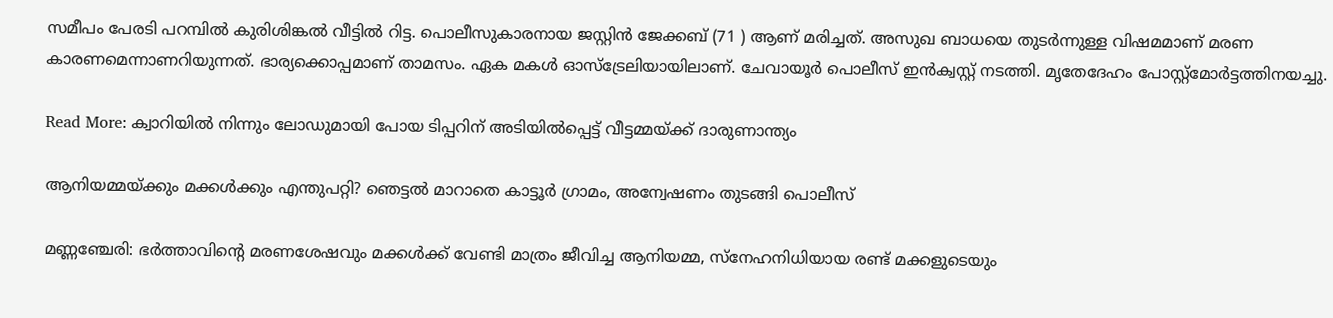സമീപം പേരടി പറമ്പിൽ കുരിശിങ്കൽ വീട്ടിൽ റിട്ട. പൊലീസുകാരനായ ജസ്റ്റിൻ ജേക്കബ് (71 ) ആണ്‌ മരിച്ചത്. അസുഖ ബാധയെ തുടർന്നുള്ള വിഷമമാണ് മരണ കാരണമെന്നാണറിയുന്നത്‌. ഭാര്യക്കൊപ്പമാണ് താമസം. ഏക മകൾ ഓസ്‌ട്രേലിയായിലാണ്. ചേവായൂർ പൊലീസ് ഇൻക്വസ്റ്റ് നടത്തി. മൃതേദേഹം പോസ്റ്റ്‌മോർട്ടത്തിനയച്ചു.

Read More: ക്വാറിയില്‍ നിന്നും ലോഡുമായി പോയ ടിപ്പറിന് അടിയില്‍പ്പെട്ട് വീട്ടമ്മയ്ക്ക് ദാരുണാന്ത്യം

ആനിയമ്മയ്ക്കും മക്കൾക്കും എന്തുപറ്റി? ഞെട്ടൽ മാറാതെ കാട്ടൂർ ഗ്രാമം, അന്വേഷണം തുടങ്ങി പൊലീസ്

മണ്ണഞ്ചേരി: ഭർത്താവിൻ്റെ മരണശേഷവും മക്കൾക്ക് വേണ്ടി മാത്രം ജീവിച്ച ആനിയമ്മ, സ്നേഹനിധിയായ രണ്ട് മക്കളുടെയും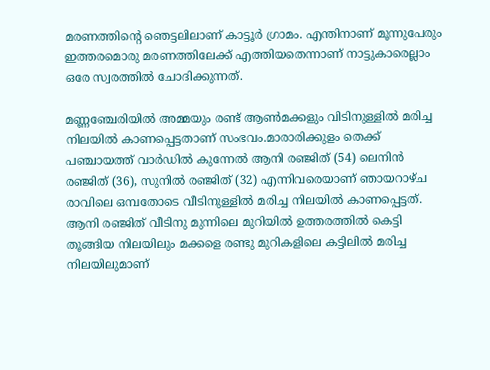മരണത്തിന്റെ ഞെട്ടലിലാണ് കാട്ടൂർ ഗ്രാമം. എന്തിനാണ് മൂന്നുപേരും ഇത്തരമൊരു മരണത്തിലേക്ക് എത്തിയതെന്നാണ് നാട്ടുകാരെല്ലാം ഒരേ സ്വരത്തിൽ ചോദിക്കുന്നത്.

മണ്ണഞ്ചേരിയിൽ അമ്മയും രണ്ട് ആൺമക്കളും വിടിനുള്ളിൽ മരിച്ച നിലയിൽ കാണപ്പെട്ടതാണ് സംഭവം.മാരാരിക്കുളം തെക്ക് പഞ്ചായത്ത് വാർഡിൽ കുന്നേൽ ആനി രഞ്ജിത് (54) ലെനിൻ രഞ്ജിത് (36), സുനിൽ രഞ്ജിത് (32) എന്നിവരെയാണ് ഞായറാഴ്ച രാവിലെ ഒമ്പതോടെ വീടിനുള്ളിൽ മരിച്ച നിലയിൽ കാണപ്പെട്ടത്. ആനി രഞ്ജിത് വീടിനു മുന്നിലെ മുറിയിൽ ഉത്തരത്തിൽ കെട്ടി തൂങ്ങിയ നിലയിലും മക്കളെ രണ്ടു മുറികളിലെ കട്ടിലിൽ മരിച്ച നിലയിലുമാണ്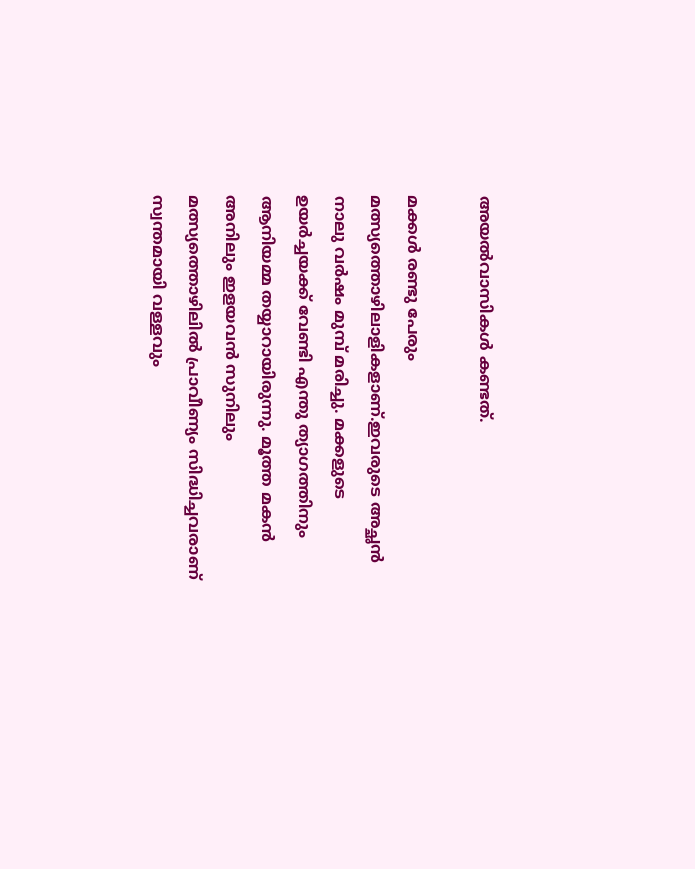അയൽവാസികൾ കണ്ടത്.

മക്കൾ രണ്ടു പേരും മത്സ്യത്തൊഴിലാളികളാണ്.ഇവരുടെ അച്ഛൻ നാലു വർഷം മുമ്പ് മരിച്ചു. മക്കളുടെ ഉയർച്ചയക്ക് വേണ്ടി എന്തു ത്യാഗത്തിനും ആനിയമ്മ തയ്യാറായിരുന്നു. മൂത്ത മകൻ അനിലും ഇളയവൻ സുനിലും മത്സ്യത്തൊഴിലിൽ പ്രാവീണ്യം സിദ്ധിച്ചവരാണ് സ്വന്തമായി വള്ളവും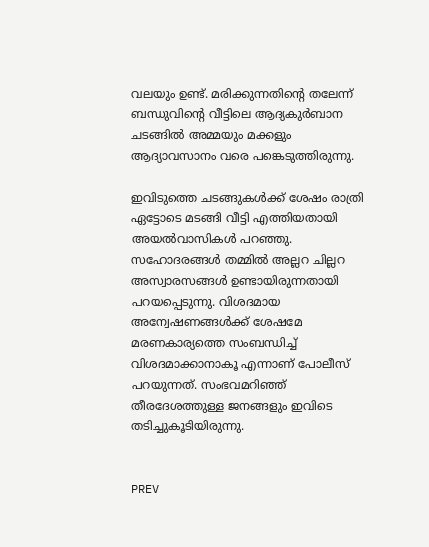വലയും ഉണ്ട്. മരിക്കുന്നതിൻ്റെ തലേന്ന് ബന്ധുവിന്റെ വീട്ടിലെ ആദ്യകുർബാന ചടങ്ങിൽ അമ്മയും മക്കളും ആദ്യാവസാനം വരെ പങ്കെടുത്തിരുന്നു.

ഇവിടുത്തെ ചടങ്ങുകൾക്ക് ശേഷം രാത്രി ഏട്ടോടെ മടങ്ങി വീട്ടി എത്തിയതായി അയൽവാസികൾ പറഞ്ഞു. സഹോദരങ്ങൾ തമ്മിൽ അല്ലറ ചില്ലറ അസ്വാരസങ്ങൾ ഉണ്ടായിരുന്നതായി പറയപ്പെടുന്നു. വിശദമായ അന്വേഷണങ്ങൾക്ക് ശേഷമേ മരണകാര്യത്തെ സംബന്ധിച്ച് വിശദമാക്കാനാകൂ എന്നാണ് പോലീസ് പറയുന്നത്. സംഭവമറിഞ്ഞ് തീരദേശത്തുള്ള ജനങ്ങളും ഇവിടെ തടിച്ചുകൂടിയിരുന്നു.


PREV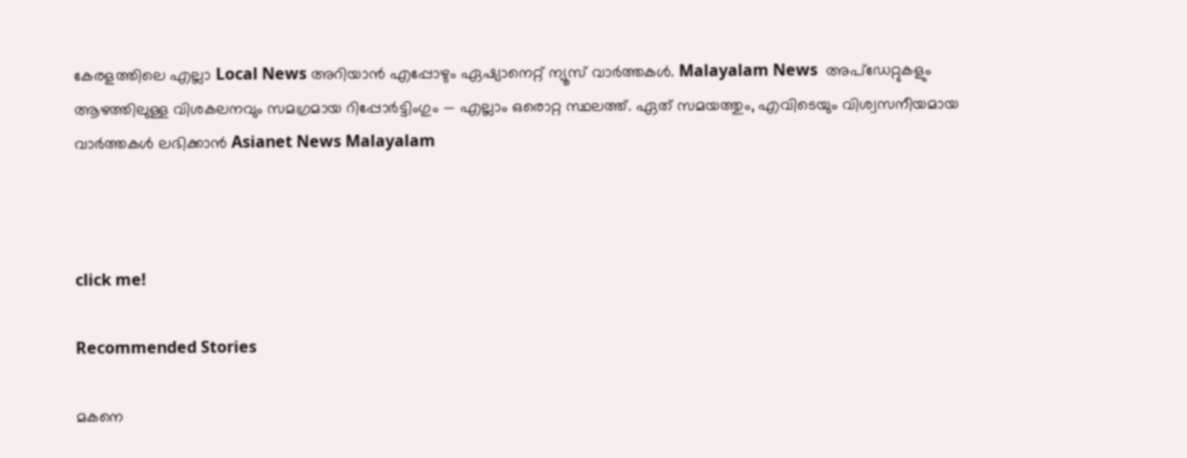കേരളത്തിലെ എല്ലാ Local News അറിയാൻ എപ്പോഴും ഏഷ്യാനെറ്റ് ന്യൂസ് വാർത്തകൾ. Malayalam News  അപ്‌ഡേറ്റുകളും ആഴത്തിലുള്ള വിശകലനവും സമഗ്രമായ റിപ്പോർട്ടിംഗും — എല്ലാം ഒരൊറ്റ സ്ഥലത്ത്. ഏത് സമയത്തും, എവിടെയും വിശ്വസനീയമായ വാർത്തകൾ ലഭിക്കാൻ Asianet News Malayalam



click me!

Recommended Stories

മകനെ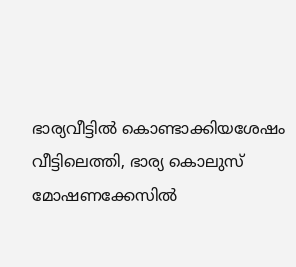ഭാര്യവീട്ടിൽ കൊണ്ടാക്കിയശേഷം വീട്ടിലെത്തി, ഭാര്യ കൊലുസ് മോഷണക്കേസിൽ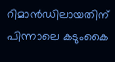റിമാൻഡിലായതിന് പിന്നാലെ കടുംകൈ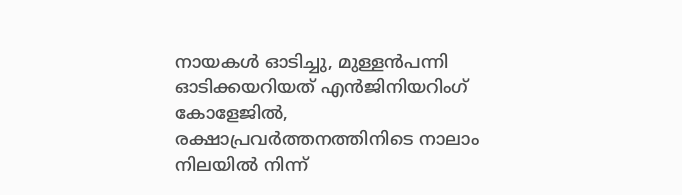നായകൾ ഓടിച്ചു, മുള്ളൻപന്നി ഓടിക്കയറിയത് എൻജിനിയറിംഗ് കോളേജിൽ, രക്ഷാപ്രവർത്തനത്തിനിടെ നാലാം നിലയിൽ നിന്ന്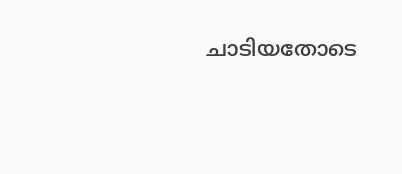ചാടിയതോടെ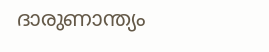ദാരുണാന്ത്യം